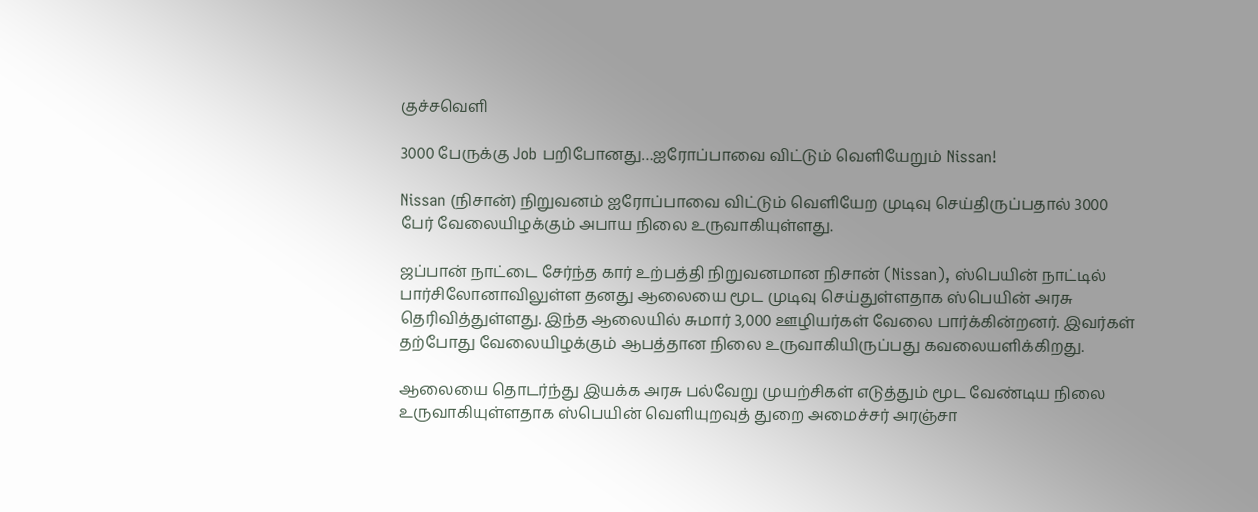குச்சவெளி

3000 பேருக்கு Job பறிபோனது…ஐரோப்பாவை விட்டும் வெளியேறும் Nissan!

Nissan (நிசான்) நிறுவனம் ஐரோப்பாவை விட்டும் வெளியேற முடிவு செய்திருப்பதால் 3000 பேர் வேலையிழக்கும் அபாய நிலை உருவாகியுள்ளது.

ஜப்பான் நாட்டை சேர்ந்த கார் உற்பத்தி நிறுவனமான நிசான் (Nissan), ஸ்பெயின் நாட்டில் பார்சிலோனாவிலுள்ள தனது ஆலையை மூட முடிவு செய்துள்ளதாக ஸ்பெயின் அரசு தெரிவித்துள்ளது. இந்த ஆலையில் சுமார் 3,000 ஊழியர்கள் வேலை பார்க்கின்றனர். இவர்கள் தற்போது வேலையிழக்கும் ஆபத்தான நிலை உருவாகியிருப்பது கவலையளிக்கிறது.

ஆலையை தொடர்ந்து இயக்க அரசு பல்வேறு முயற்சிகள் எடுத்தும் மூட வேண்டிய நிலை உருவாகியுள்ளதாக ஸ்பெயின் வெளியுறவுத் துறை அமைச்சர் அரஞ்சா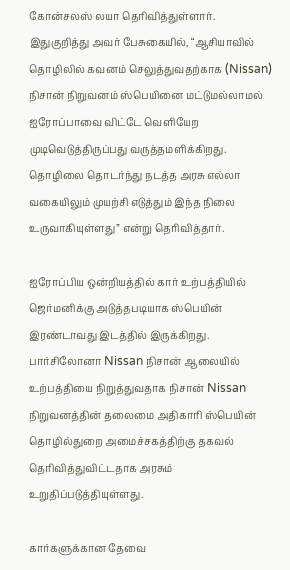கோன்சலஸ் லயா தெரிவித்துள்ளார். இதுகுறித்து அவர் பேசுகையில், “ஆசியாவில் தொழிலில் கவனம் செலுத்துவதற்காக (Nissan) நிசான் நிறுவனம் ஸ்பெயினை மட்டுமல்லாமல் ஐரோப்பாவை விட்டே வெளியேற முடிவெடுத்திருப்பது வருத்தமளிக்கிறது. தொழிலை தொடர்ந்து நடத்த அரசு எல்லா வகையிலும் முயற்சி எடுத்தும் இந்த நிலை உருவாகியுள்ளது” என்று தெரிவித்தார்.

ஐரோப்பிய ஒன்றியத்தில் கார் உற்பத்தியில் ஜெர்மனிக்கு அடுத்தபடியாக ஸ்பெயின் இரண்டாவது இடத்தில் இருக்கிறது. பார்சிலோனா Nissan நிசான் ஆலையில் உற்பத்தியை நிறுத்துவதாக நிசான் Nissan நிறுவனத்தின் தலைமை அதிகாரி ஸ்பெயின் தொழில்துறை அமைச்சகத்திற்கு தகவல் தெரிவித்துவிட்டதாக அரசும் உறுதிப்படுத்தியுள்ளது.

கார்களுக்கான தேவை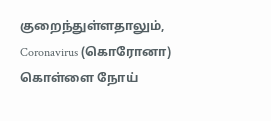குறைந்துள்ளதாலும், Coronavirus (கொரோனா) கொள்ளை நோய்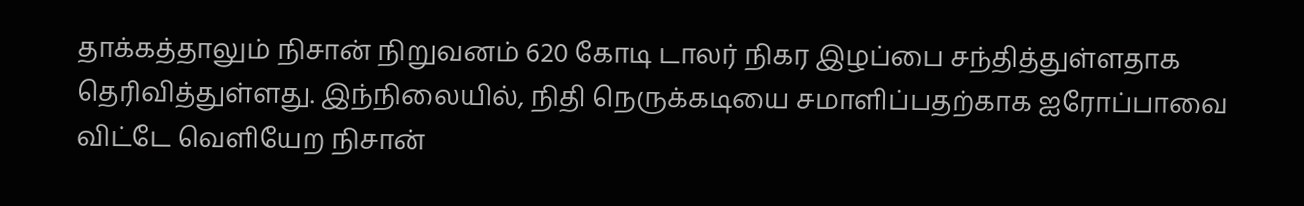தாக்கத்தாலும் நிசான் நிறுவனம் 620 கோடி டாலர் நிகர இழப்பை சந்தித்துள்ளதாக தெரிவித்துள்ளது. இந்நிலையில், நிதி நெருக்கடியை சமாளிப்பதற்காக ஐரோப்பாவை விட்டே வெளியேற நிசான்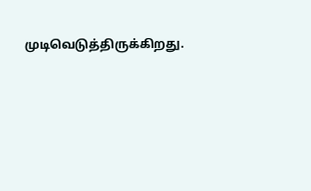முடிவெடுத்திருக்கிறது.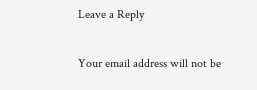Leave a Reply

Your email address will not be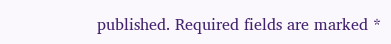published. Required fields are marked *